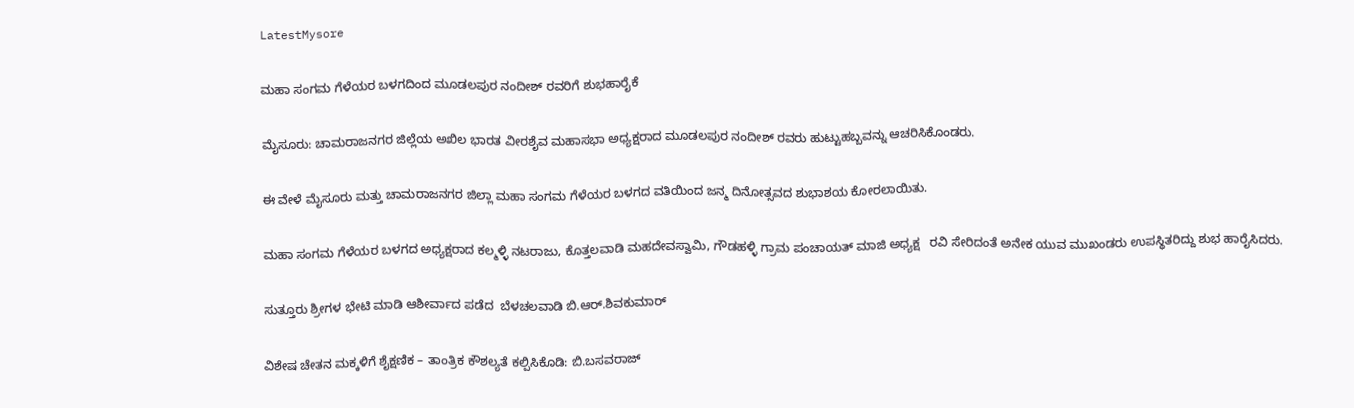LatestMysore

ಮಹಾ ಸಂಗಮ ಗೆಳೆಯರ ಬಳಗದಿಂದ ಮೂಡಲಪುರ ನಂದೀಶ್ ರವರಿಗೆ ಶುಭಹಾರೈಕೆ

ಮೈಸೂರು: ಚಾಮರಾಜನಗರ ಜಿಲ್ಲೆಯ ಅಖಿಲ ಭಾರತ ವೀರಶೈವ ಮಹಾಸಭಾ ಅಧ್ಯಕ್ಷರಾದ ಮೂಡಲಪುರ ನಂದೀಶ್ ರವರು ಹುಟ್ಟುಹಬ್ಬವನ್ನು ಆಚರಿಸಿಕೊಂಡರು.

ಈ ವೇಳೆ ಮೈಸೂರು ಮತ್ತು ಚಾಮರಾಜನಗರ ಜಿಲ್ಲಾ ಮಹಾ ಸಂಗಮ ಗೆಳೆಯರ ಬಳಗದ ವತಿಯಿಂದ ಜನ್ಮ ದಿನೋತ್ಸವದ ಶುಭಾಶಯ ಕೋರಲಾಯಿತು.

ಮಹಾ ಸಂಗಮ ಗೆಳೆಯರ ಬಳಗದ ಅಧ್ಯಕ್ಷರಾದ ಕಲ್ಮಳ್ಳಿ ನಟರಾಜು, ಕೊತ್ತಲವಾಡಿ ಮಹದೇವಸ್ವಾಮಿ, ಗೌಡಹಳ್ಳಿ ಗ್ರಾಮ ಪಂಚಾಯತ್ ಮಾಜಿ ಅಧ್ಯಕ್ಷ   ರವಿ ಸೇರಿದಂತೆ ಅನೇಕ ಯುವ ಮುಖಂಡರು ಉಪಸ್ಥಿತರಿದ್ದು ಶುಭ ಹಾರೈಸಿದರು.

ಸುತ್ತೂರು ಶ್ರೀಗಳ ಭೇಟಿ ಮಾಡಿ ಆಶೀರ್ವಾದ ಪಡೆದ  ಬೆಳಚಲವಾಡಿ ಬಿ.ಆರ್.ಶಿವಕುಮಾರ್

ವಿಶೇಷ ಚೇತನ ಮಕ್ಕಳಿಗೆ ಶೈಕ್ಷಣಿಕ – ತಾಂತ್ರಿಕ ಕೌಶಲ್ಯತೆ ಕಲ್ಪಿಸಿಕೊಡಿ: ಬಿ.ಬಸವರಾಜ್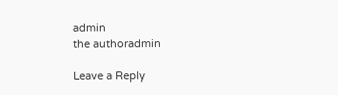admin
the authoradmin

Leave a Reply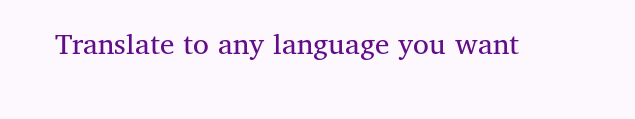Translate to any language you want